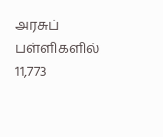அரசுப் பள்ளிகளில் 11,773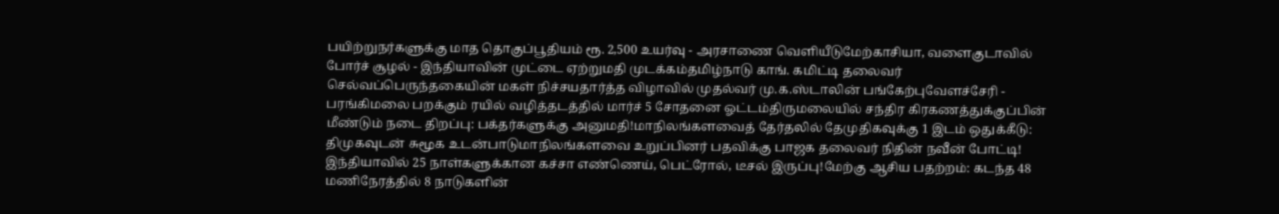பயிற்றுநர்களுக்கு மாத தொகுப்பூதியம் ரூ. 2,500 உயர்வு - அரசாணை வெளியீடுமேற்காசியா, வளைகுடாவில் போர்ச் சூழல் - இந்தியாவின் முட்டை ஏற்றுமதி முடக்கம்தமிழ்நாடு காங். கமிட்டி தலைவர் செல்வப்பெருந்தகையின் மகள் நிச்சயதார்த்த விழாவில் முதல்வர் மு.க.ஸ்டாலின் பங்கேற்புவேளச்சேரி - பரங்கிமலை பறக்கும் ரயில் வழித்தடத்தில் மார்ச் 5 சோதனை ஓட்டம்திருமலையில் சந்திர கிரகணத்துக்குப்பின் மீண்டும் நடை திறப்பு: பக்தர்களுக்கு அனுமதி!மாநிலங்களவைத் தேர்தலில் தேமுதிகவுக்கு 1 இடம் ஒதுக்கீடு: திமுகவுடன் சுமூக உடன்பாடுமாநிலங்களவை உறுப்பினர் பதவிக்கு பாஜக தலைவர் நிதின் நவீன் போட்டி! இந்தியாவில் 25 நாள்களுக்கான கச்சா எண்ணெய், பெட்ரோல், டீசல் இருப்பு!மேற்கு ஆசிய பதற்றம்: கடந்த 48 மணிநேரத்தில் 8 நாடுகளின்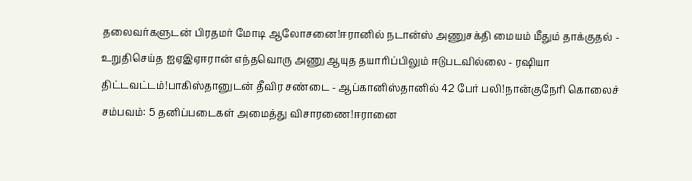தலைவர்களுடன் பிரதமர் மோடி ஆலோசனை!ஈரானில் நடான்ஸ் அணுசக்தி மையம் மீதும் தாக்குதல் - உறுதிசெய்த ஐஏஇஏஈரான் எந்தவொரு அணு ஆயுத தயாரிப்பிலும் ஈடுபடவில்லை - ரஷியா திட்டவட்டம்!பாகிஸ்தானுடன் தீவிர சண்டை - ஆப்கானிஸ்தானில் 42 பேர் பலி!நான்குநேரி கொலைச் சம்பவம்: 5 தனிப்படைகள் அமைத்து விசாரணை!ஈரானை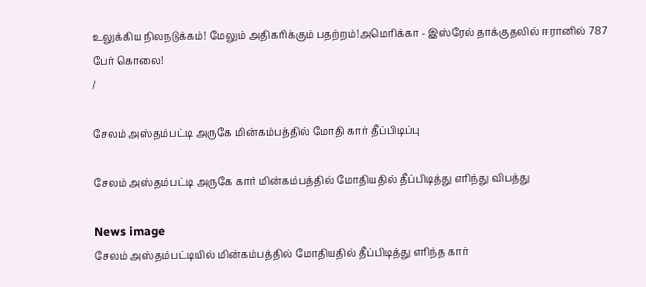உலுக்கிய நிலநடுக்கம்! மேலும் அதிகரிக்கும் பதற்றம்!அமெரிக்கா - இஸ்ரேல் தாக்குதலில் ஈரானில் 787 பேர் கொலை!
/

சேலம் அஸ்தம்பட்டி அருகே மின்கம்பத்தில் மோதி கார் தீப்பிடிப்பு

சேலம் அஸ்தம்பட்டி அருகே கார் மின்கம்பத்தில் மோதியதில் தீப்பிடித்து எரிந்து விபத்து

News image
சேலம் அஸ்தம்பட்டியில் மின்கம்பத்தில் மோதியதில் தீப்பிடித்து எரிந்த கார்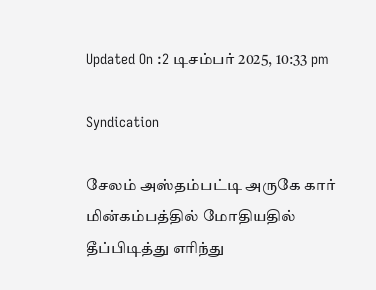Updated On :2 டிசம்பர் 2025, 10:33 pm

Syndication

சேலம் அஸ்தம்பட்டி அருகே கார் மின்கம்பத்தில் மோதியதில் தீப்பிடித்து எரிந்து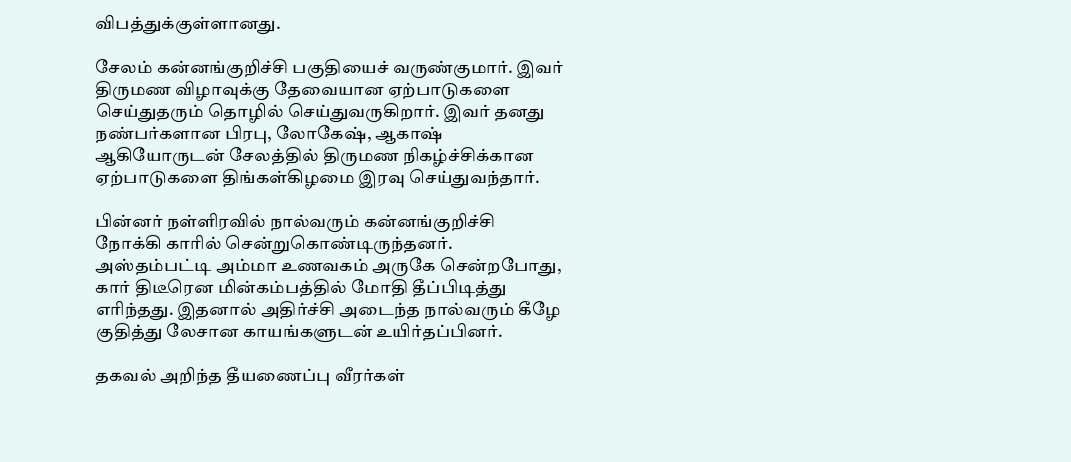விபத்துக்குள்ளானது.

சேலம் கன்னங்குறிச்சி பகுதியைச் வருண்குமார். இவர் திருமண விழாவுக்கு தேவையான ஏற்பாடுகளை செய்துதரும் தொழில் செய்துவருகிறார். இவர் தனது நண்பர்களான பிரபு, லோகேஷ், ஆகாஷ் ஆகியோருடன் சேலத்தில் திருமண நிகழ்ச்சிக்கான ஏற்பாடுகளை திங்கள்கிழமை இரவு செய்துவந்தார்.

பின்னர் நள்ளிரவில் நால்வரும் கன்னங்குறிச்சி நோக்கி காரில் சென்றுகொண்டிருந்தனர். அஸ்தம்பட்டி அம்மா உணவகம் அருகே சென்றபோது, கார் திடீரென மின்கம்பத்தில் மோதி தீப்பிடித்து எரிந்தது. இதனால் அதிர்ச்சி அடைந்த நால்வரும் கீழே குதித்து லேசான காயங்களுடன் உயிர்தப்பினர்.

தகவல் அறிந்த தீயணைப்பு வீரர்கள்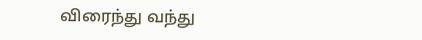விரைந்து வந்து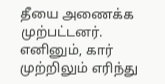தீயை அணைக்க முற்பட்டனர். எனினும், கார் முற்றிலும் எரிந்து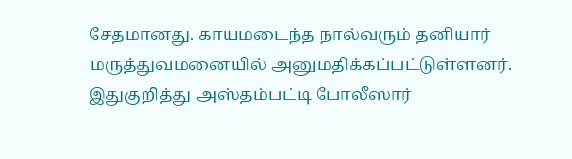சேதமானது. காயமடைந்த நால்வரும் தனியார் மருத்துவமனையில் அனுமதிக்கப்பட்டுள்ளனர். இதுகுறித்து அஸ்தம்பட்டி போலீஸார்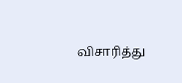விசாரித்து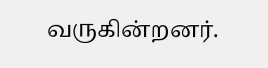வருகின்றனர்.